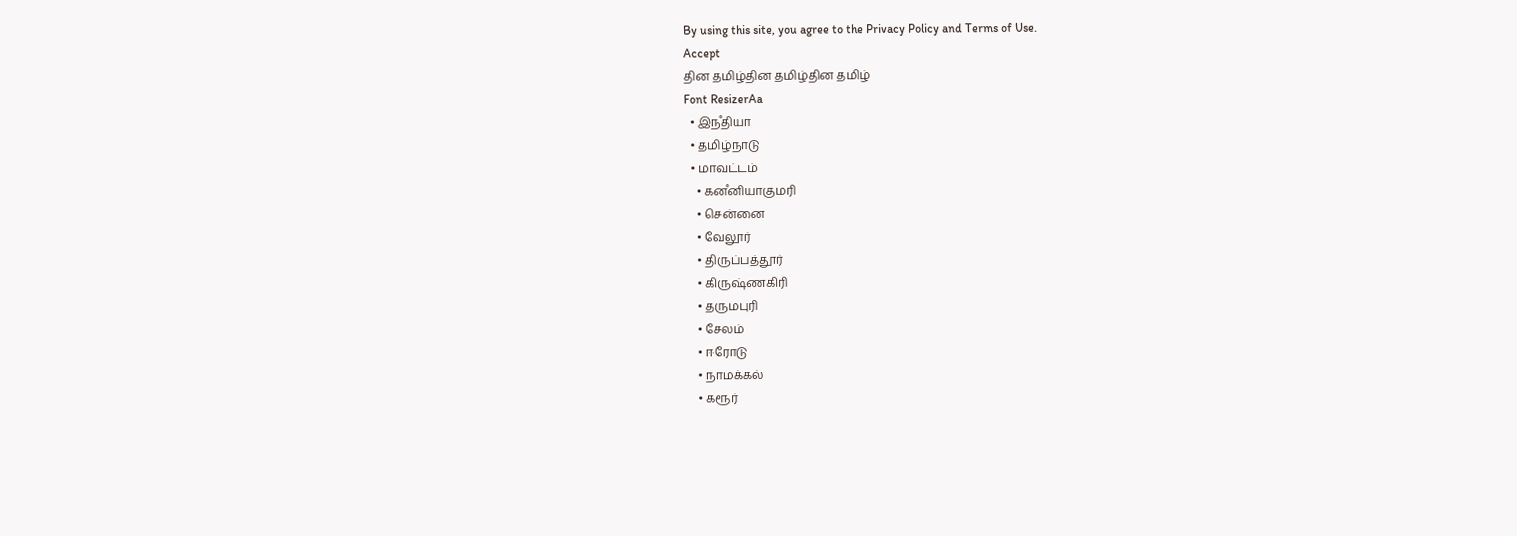By using this site, you agree to the Privacy Policy and Terms of Use.
Accept
தின தமிழ்தின தமிழ்தின தமிழ்
Font ResizerAa
  • இநஂதியா
  • தமிழ்நாடு
  • மாவட்டம்
    • கனஂனியாகுமரி
    • சென்னை
    • வேலூர்
    • திருப்பத்தூர்
    • கிருஷ்ணகிரி
    • தருமபுரி
    • சேலம்
    • ஈரோடு
    • நாமக்கல்
    • கரூர்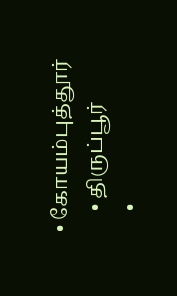• கோயம்புத்தூர்
    • திருப்பூர்
    •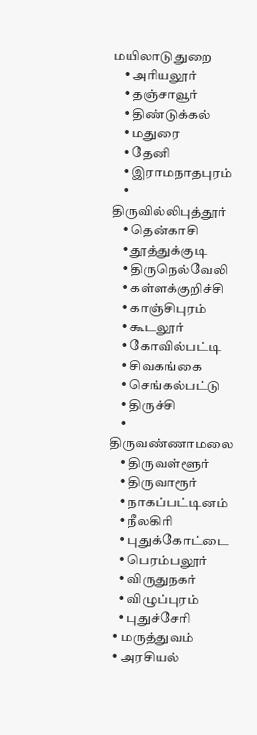மயிலாடுதுறை
    • அரியலூர்
    • தஞ்சாவூர்
    • திண்டுக்கல்
    • மதுரை
    • தேனி
    • இராமநாதபுரம்
    • திருவில்லிபுத்தூர்
    • தென்காசி
    • தூத்துக்குடி
    • திருநெல்வேலி
    • கள்ளக்குறிச்சி
    • காஞ்சிபுரம்
    • கூடலூர்
    • கோவில்பட்டி
    • சிவகங்கை
    • செங்கல்பட்டு
    • திருச்சி
    • திருவண்ணாமலை
    • திருவள்ளூர்
    • திருவாரூர்
    • நாகப்பட்டினம்
    • நீலகிரி
    • புதுக்கோட்டை
    • பெரம்பலூர்
    • விருதுநகர்
    • விழுப்புரம்
    • புதுச்சேரி
  • மருத்துவம்
  • அரசியல்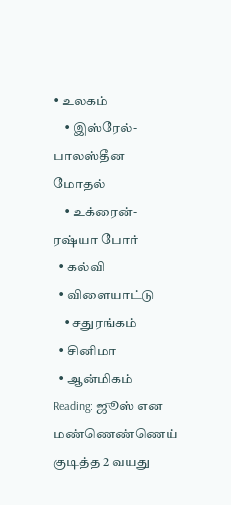• உலகம்
    • இஸ்ரேல்-பாலஸ்தீன மோதல்
    • உக்ரைன்-ரஷ்யா போர்
  • கல்வி
  • விளையாட்டு
    • சதுரங்கம்
  • சினிமா
  • ஆன்மிகம்
Reading: ஜூஸ் என மண்ணெண்ணெய் குடித்த 2 வயது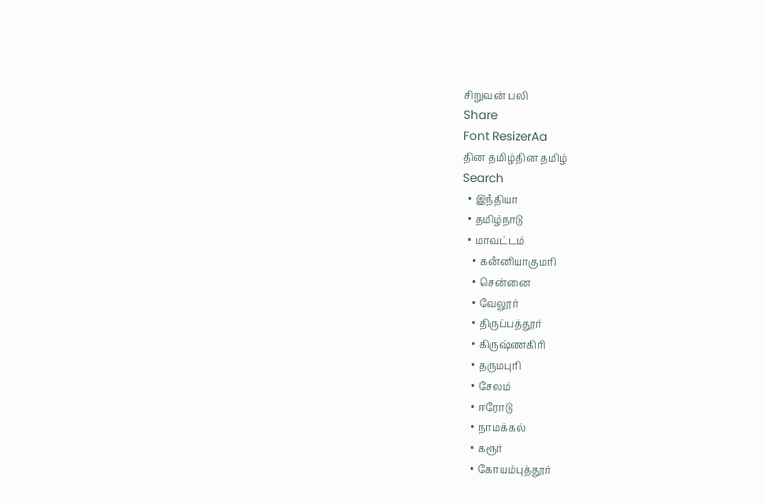சிறுவன் பலி
Share
Font ResizerAa
தின தமிழ்தின தமிழ்
Search
  • இநஂதியா
  • தமிழ்நாடு
  • மாவட்டம்
    • கனஂனியாகுமரி
    • சென்னை
    • வேலூர்
    • திருப்பத்தூர்
    • கிருஷ்ணகிரி
    • தருமபுரி
    • சேலம்
    • ஈரோடு
    • நாமக்கல்
    • கரூர்
    • கோயம்புத்தூர்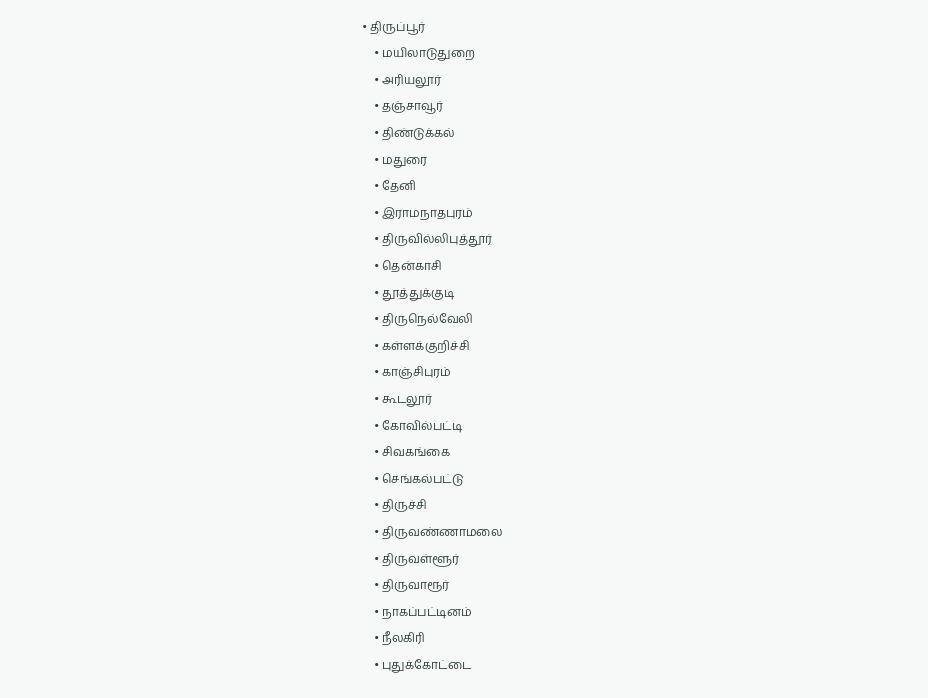• திருப்பூர்
    • மயிலாடுதுறை
    • அரியலூர்
    • தஞ்சாவூர்
    • திண்டுக்கல்
    • மதுரை
    • தேனி
    • இராமநாதபுரம்
    • திருவில்லிபுத்தூர்
    • தென்காசி
    • தூத்துக்குடி
    • திருநெல்வேலி
    • கள்ளக்குறிச்சி
    • காஞ்சிபுரம்
    • கூடலூர்
    • கோவில்பட்டி
    • சிவகங்கை
    • செங்கல்பட்டு
    • திருச்சி
    • திருவண்ணாமலை
    • திருவள்ளூர்
    • திருவாரூர்
    • நாகப்பட்டினம்
    • நீலகிரி
    • புதுக்கோட்டை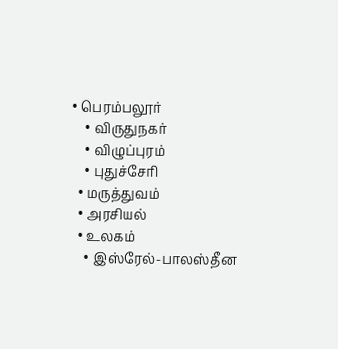• பெரம்பலூர்
    • விருதுநகர்
    • விழுப்புரம்
    • புதுச்சேரி
  • மருத்துவம்
  • அரசியல்
  • உலகம்
    • இஸ்ரேல்-பாலஸ்தீன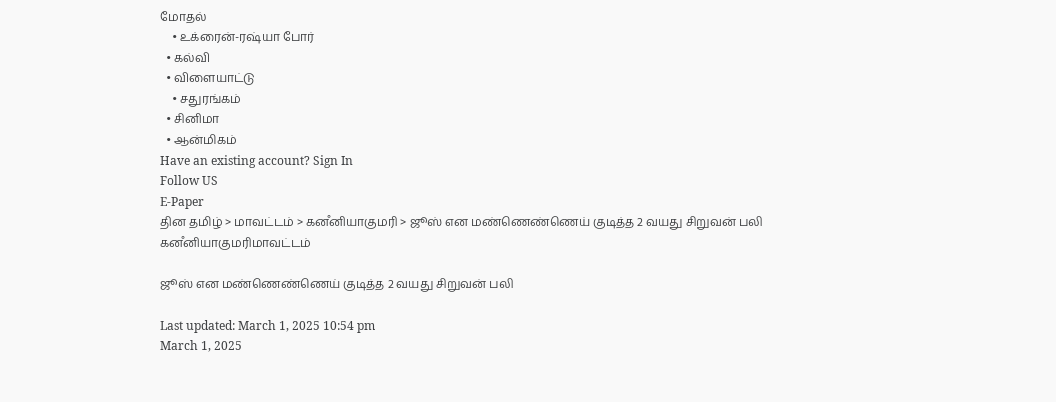மோதல்
    • உக்ரைன்-ரஷ்யா போர்
  • கல்வி
  • விளையாட்டு
    • சதுரங்கம்
  • சினிமா
  • ஆன்மிகம்
Have an existing account? Sign In
Follow US
E-Paper
தின தமிழ் > மாவட்டம் > கனஂனியாகுமரி > ஜூஸ் என மண்ணெண்ணெய் குடித்த 2 வயது சிறுவன் பலி
கனஂனியாகுமரிமாவட்டம்

ஜூஸ் என மண்ணெண்ணெய் குடித்த 2 வயது சிறுவன் பலி

Last updated: March 1, 2025 10:54 pm
March 1, 2025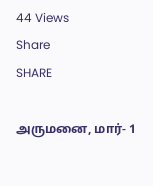44 Views
Share
SHARE

அருமனை, மார்- 1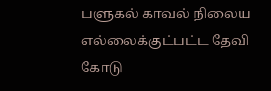பளுகல் காவல் நிலைய எல்லைக்குட்பட்ட தேவி கோடு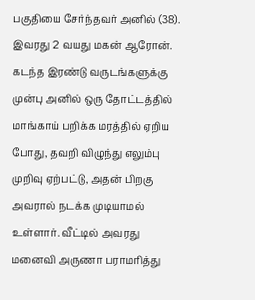பகுதியை சேர்ந்தவர் அனில் (38).  இவரது 2 வயது மகன் ஆரோன்.  கடந்த இரண்டு வருடங்களுக்கு முன்பு அனில் ஒரு தோட்டத்தில் மாங்காய் பறிக்க மரத்தில் ஏறிய போது, தவறி விழுந்து எலும்பு முறிவு ஏற்பட்டு, அதன் பிறகு அவரால் நடக்க முடியாமல் உள்ளார். வீட்டில் அவரது மனைவி அருணா பராமரித்து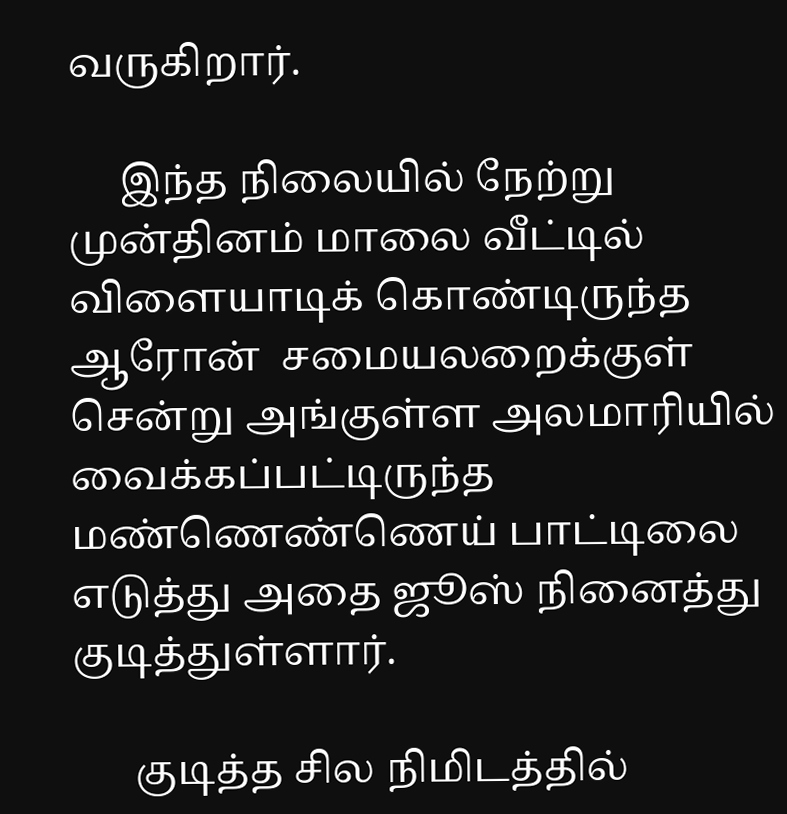வருகிறார்.

     இந்த நிலையில் நேற்று முன்தினம் மாலை வீட்டில் விளையாடிக் கொண்டிருந்த ஆரோன்  சமையலறைக்குள் சென்று அங்குள்ள அலமாரியில் வைக்கப்பட்டிருந்த மண்ணெண்ணெய் பாட்டிலை எடுத்து அதை ஜூஸ் நினைத்து குடித்துள்ளார்.

      குடித்த சில நிமிடத்தில்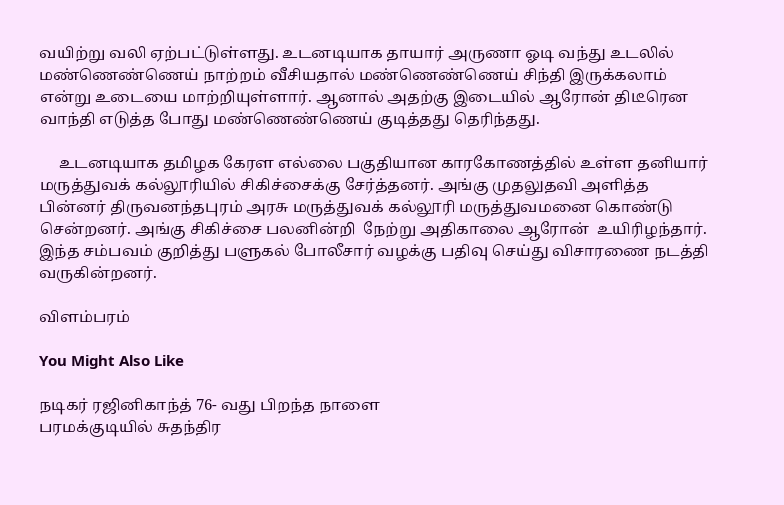வயிற்று வலி ஏற்பட்டுள்ளது. உடனடியாக தாயார் அருணா ஓடி வந்து உடலில் மண்ணெண்ணெய் நாற்றம் வீசியதால் மண்ணெண்ணெய் சிந்தி இருக்கலாம் என்று உடையை மாற்றியுள்ளார். ஆனால் அதற்கு இடையில் ஆரோன் திடீரென வாந்தி எடுத்த போது மண்ணெண்ணெய் குடித்தது தெரிந்தது.

     உடனடியாக தமிழக கேரள எல்லை பகுதியான காரகோணத்தில் உள்ள தனியார் மருத்துவக் கல்லூரியில் சிகிச்சைக்கு சேர்த்தனர். அங்கு முதலுதவி அளித்த பின்னர் திருவனந்தபுரம் அரசு மருத்துவக் கல்லூரி மருத்துவமனை கொண்டு சென்றனர். அங்கு சிகிச்சை பலனின்றி  நேற்று அதிகாலை ஆரோன்  உயிரிழந்தார். இந்த சம்பவம் குறித்து பளுகல் போலீசார் வழக்கு பதிவு செய்து விசாரணை நடத்தி வருகின்றனர்.

விளம்பரம்

You Might Also Like

நடிகர் ரஜினிகாந்த் 76- வது பிறந்த நாளை
பரமக்குடியில் சுதந்திர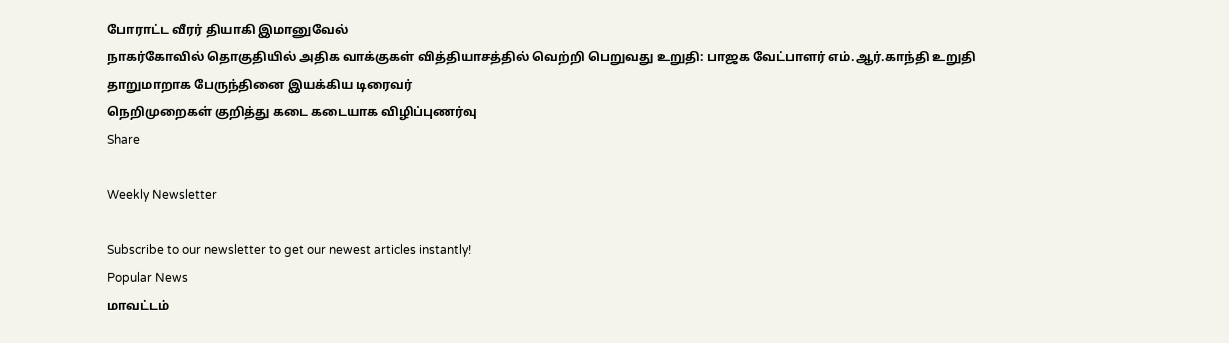போராட்ட வீரர் தியாகி இமானுவேல்
நாகர்கோவில் தொகுதியில் அதிக வாக்குகள் வித்தியாசத்தில் வெற்றி பெறுவது உறுதி: பாஜக வேட்பாளர் எம்.ஆர்.காந்தி உறுதி
தாறுமாறாக பேருந்தினை இயக்கிய டிரைவர்
நெறிமுறைகள் குறித்து கடை கடையாக விழிப்புணர்வு
Share

Weekly Newsletter

Subscribe to our newsletter to get our newest articles instantly!
Popular News
மாவட்டம்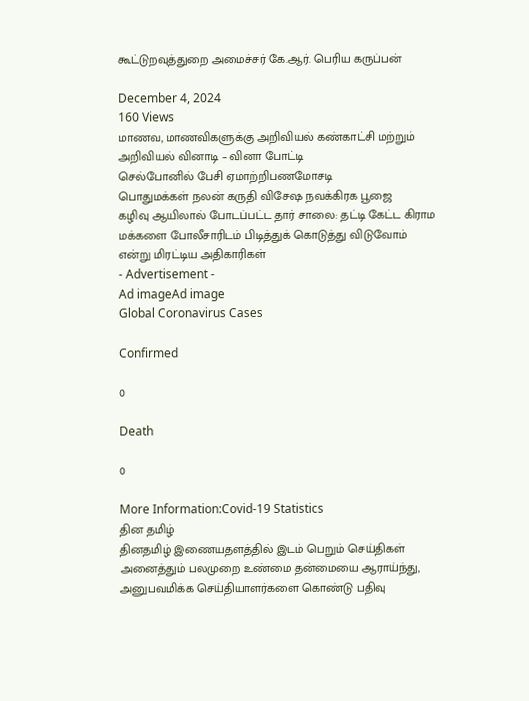கூட்டுறவுத்துறை அமைச்சர் கே.ஆர். பெரிய கருப்பன்

December 4, 2024
160 Views
மாணவ, மாணவிகளுக்கு அறிவியல் கண்காட்சி மற்றும் அறிவியல் வினாடி – வினா போட்டி
செல்போனில் பேசி ஏமாற்றிபணமோசடி
பொதுமக்கள் நலன் கருதி விசேஷ நவக்கிரக பூஜை
கழிவு ஆயிலால் போடப்பட்ட தார் சாலை: தட்டி கேட்ட கிராம மக்களை போலீசாரிடம் பிடித்துக் கொடுத்து விடுவோம் என்று மிரட்டிய அதிகாரிகள்
- Advertisement -
Ad imageAd image
Global Coronavirus Cases

Confirmed

0

Death

0

More Information:Covid-19 Statistics
தின தமிழ்
தினதமிழ் இணையதளத்தில் இடம் பெறும் செய்திகள் அனைத்தும் பலமுறை உண்மை தன்மையை ஆராய்ந்து, அனுபவமிக்க செய்தியாளர்களை கொண்டு பதிவு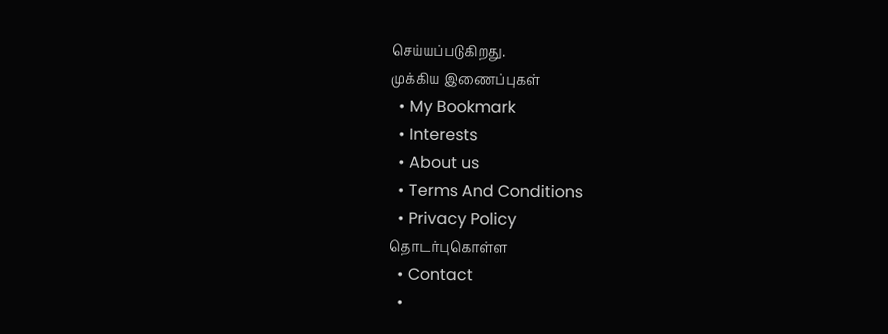செய்யப்படுகிறது.
முக்கிய இணைப்புகள்
  • My Bookmark
  • Interests
  • About us
  • Terms And Conditions
  • Privacy Policy
தொடர்புகொள்ள
  • Contact
  •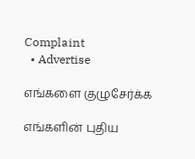Complaint
  • Advertise

எங்களை குழுசேர்க்க

எங்களின் புதிய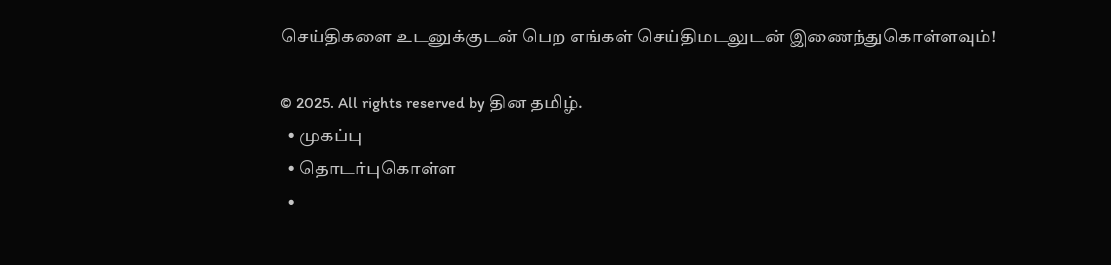செய்திகளை உடனுக்குடன் பெற எங்கள் செய்திமடலுடன் இணைந்துகொள்ளவும்!

© 2025. All rights reserved by தின தமிழ்.
  • முகப்பு
  • தொடர்புகொள்ள
  •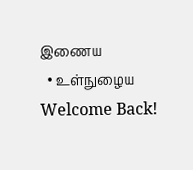இணைய
  • உள்நுழைய
Welcome Back!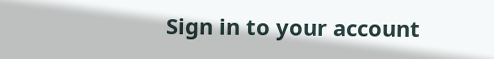Sign in to your account